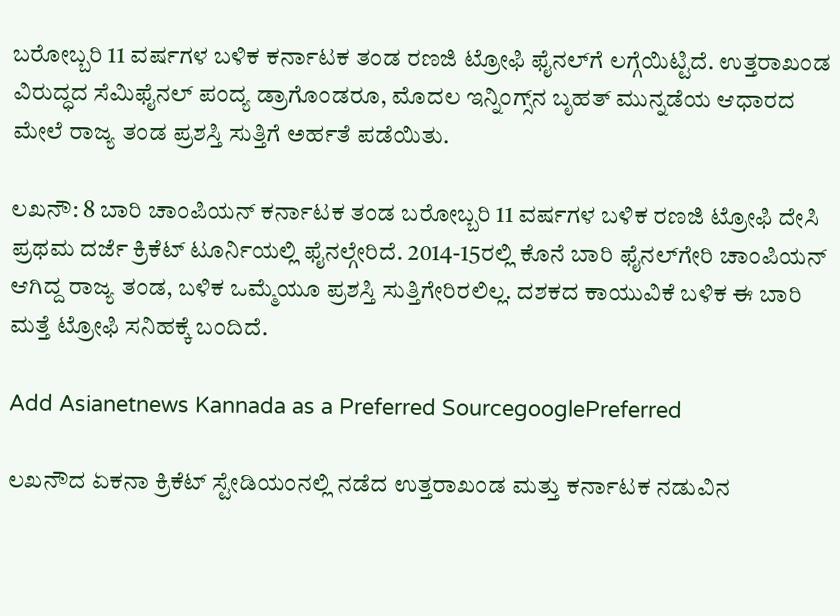ಬರೋಬ್ಬರಿ 11 ವರ್ಷಗಳ ಬಳಿಕ ಕರ್ನಾಟಕ ತಂಡ ರಣಜಿ ಟ್ರೋಫಿ ಫೈನಲ್‌ಗೆ ಲಗ್ಗೆಯಿಟ್ಟಿದೆ. ಉತ್ತರಾಖಂಡ ವಿರುದ್ಧದ ಸೆಮಿಫೈನಲ್ ಪಂದ್ಯ ಡ್ರಾಗೊಂಡರೂ, ಮೊದಲ ಇನ್ನಿಂಗ್ಸ್‌ನ ಬೃಹತ್ ಮುನ್ನಡೆಯ ಆಧಾರದ ಮೇಲೆ ರಾಜ್ಯ ತಂಡ ಪ್ರಶಸ್ತಿ ಸುತ್ತಿಗೆ ಅರ್ಹತೆ ಪಡೆಯಿತು.

ಲಖನೌ: 8 ಬಾರಿ ಚಾಂಪಿಯನ್‌ ಕರ್ನಾಟಕ ತಂಡ ಬರೋಬ್ಬರಿ 11 ವರ್ಷಗಳ ಬಳಿಕ ರಣಜಿ ಟ್ರೋಫಿ ದೇಸಿ ಪ್ರಥಮ ದರ್ಜೆ ಕ್ರಿಕೆಟ್‌ ಟೂರ್ನಿಯಲ್ಲಿ ಫೈನಲ್ಗೇರಿದೆ. 2014-15ರಲ್ಲಿ ಕೊನೆ ಬಾರಿ ಫೈನಲ್‌ಗೇರಿ ಚಾಂಪಿಯನ್‌ ಆಗಿದ್ದ ರಾಜ್ಯ ತಂಡ, ಬಳಿಕ ಒಮ್ಮೆಯೂ ಪ್ರಶಸ್ತಿ ಸುತ್ತಿಗೇರಿರಲಿಲ್ಲ. ದಶಕದ ಕಾಯುವಿಕೆ ಬಳಿಕ ಈ ಬಾರಿ ಮತ್ತೆ ಟ್ರೋಫಿ ಸನಿಹಕ್ಕೆ ಬಂದಿದೆ.

Add Asianetnews Kannada as a Preferred SourcegooglePreferred

ಲಖನೌದ ಏಕನಾ ಕ್ರಿಕೆಟ್ ಸ್ಟೇಡಿಯಂನಲ್ಲಿ ನಡೆದ ಉತ್ತರಾಖಂಡ ಮತ್ತು ಕರ್ನಾಟಕ ನಡುವಿನ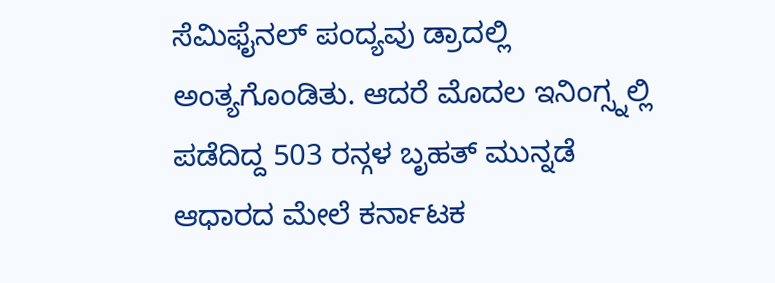ಸೆಮಿಫೈನಲ್ ಪಂದ್ಯವು ಡ್ರಾದಲ್ಲಿ ಅಂತ್ಯಗೊಂಡಿತು. ಆದರೆ ಮೊದಲ ಇನಿಂಗ್ಸ್ನಲ್ಲಿ ಪಡೆದಿದ್ದ 503 ರನ್ಗಳ ಬೃಹತ್‌ ಮುನ್ನಡೆ ಆಧಾರದ ಮೇಲೆ ಕರ್ನಾಟಕ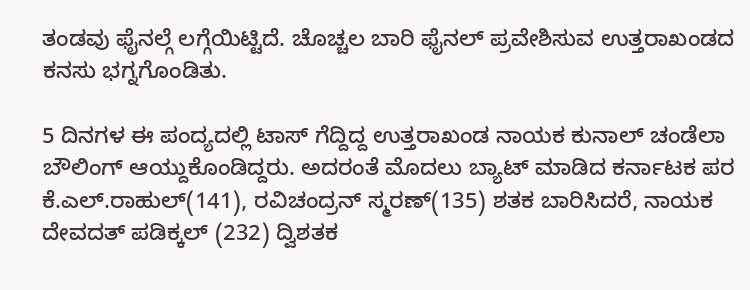ತಂಡವು ಫೈನಲ್ಗೆ ಲಗ್ಗೆಯಿಟ್ಟಿದೆ. ಚೊಚ್ಚಲ ಬಾರಿ ಫೈನಲ್‌ ಪ್ರವೇಶಿಸುವ ಉತ್ತರಾಖಂಡದ ಕನಸು ಭಗ್ನಗೊಂಡಿತು.

5 ದಿನಗಳ ಈ ಪಂದ್ಯದಲ್ಲಿ ಟಾಸ್ ಗೆದ್ದಿದ್ದ ಉತ್ತರಾಖಂಡ ನಾಯಕ ಕುನಾಲ್ ಚಂಡೆಲಾ ಬೌಲಿಂಗ್ ಆಯ್ದುಕೊಂಡಿದ್ದರು. ಅದರಂತೆ ಮೊದಲು ಬ್ಯಾಟ್ ಮಾಡಿದ ಕರ್ನಾಟಕ ಪರ ಕೆ.ಎಲ್.ರಾಹುಲ್(141), ರವಿಚಂದ್ರನ್ ಸ್ಮರಣ್‌(135) ಶತಕ ಬಾರಿಸಿದರೆ, ನಾಯಕ ದೇವದತ್ ಪಡಿಕ್ಕಲ್ (232) ದ್ವಿಶತಕ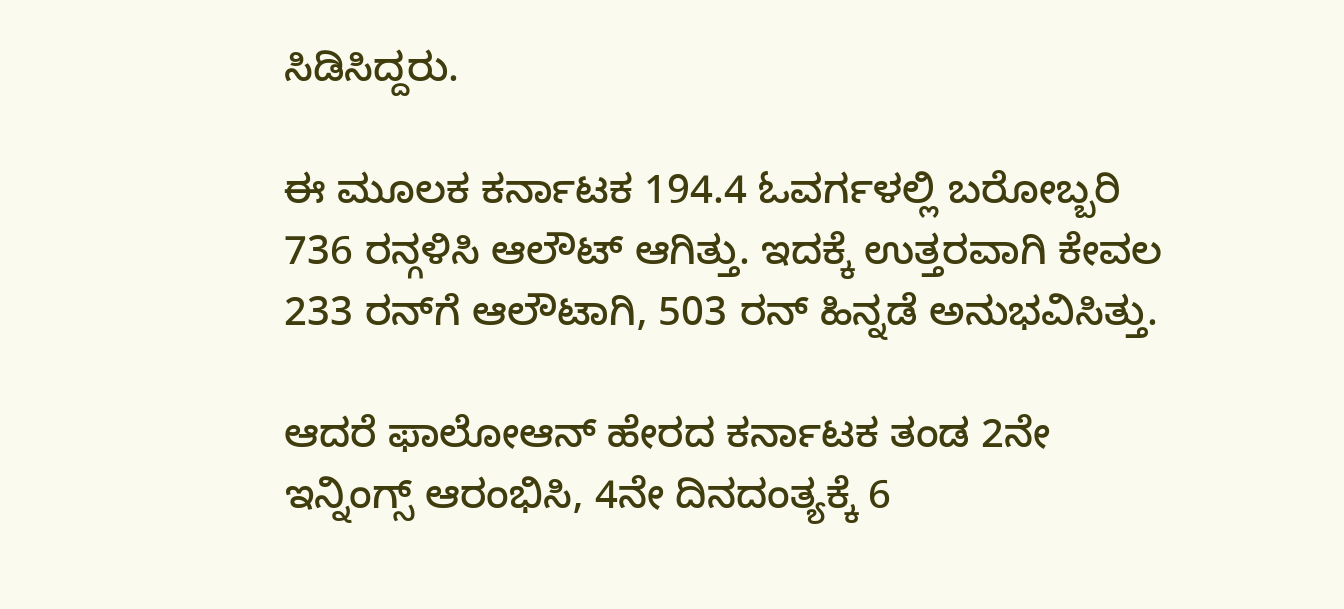ಸಿಡಿಸಿದ್ದರು.

ಈ ಮೂಲಕ ಕರ್ನಾಟಕ 194.4 ಓವರ್ಗಳಲ್ಲಿ ಬರೋಬ್ಬರಿ 736 ರನ್ಗಳಿಸಿ ಆಲೌಟ್ ಆಗಿತ್ತು. ಇದಕ್ಕೆ ಉತ್ತರವಾಗಿ ಕೇವಲ 233 ರನ್‌ಗೆ ಆಲೌಟಾಗಿ, 503 ರನ್‌ ಹಿನ್ನಡೆ ಅನುಭವಿಸಿತ್ತು.

ಆದರೆ ಫಾಲೋಆನ್‌ ಹೇರದ ಕರ್ನಾಟಕ ತಂಡ 2ನೇ ಇನ್ನಿಂಗ್ಸ್‌ ಆರಂಭಿಸಿ, 4ನೇ ದಿನದಂತ್ಯಕ್ಕೆ 6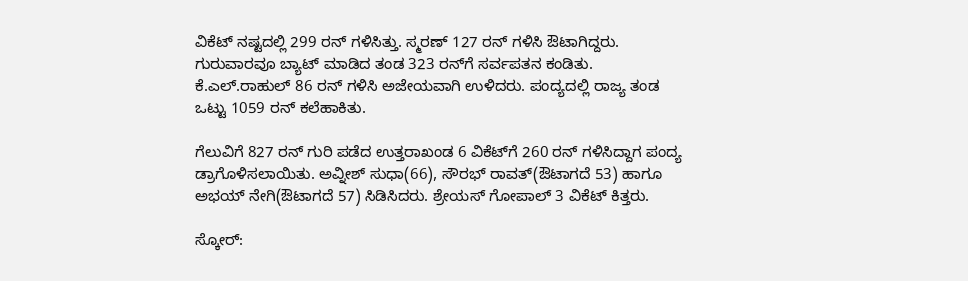ವಿಕೆಟ್‌ ನಷ್ಟದಲ್ಲಿ 299 ರನ್‌ ಗಳಿಸಿತ್ತು. ಸ್ಮರಣ್‌ 127 ರನ್‌ ಗಳಿಸಿ ಔಟಾಗಿದ್ದರು. ಗುರುವಾರವೂ ಬ್ಯಾಟ್‌ ಮಾಡಿದ ತಂಡ 323 ರನ್‌ಗೆ ಸರ್ವಪತನ ಕಂಡಿತು. ಕೆ.ಎಲ್‌.ರಾಹುಲ್‌ 86 ರನ್‌ ಗಳಿಸಿ ಅಜೇಯವಾಗಿ ಉಳಿದರು. ಪಂದ್ಯದಲ್ಲಿ ರಾಜ್ಯ ತಂಡ ಒಟ್ಟು 1059 ರನ್‌ ಕಲೆಹಾಕಿತು.

ಗೆಲುವಿಗೆ 827 ರನ್‌ ಗುರಿ ಪಡೆದ ಉತ್ತರಾಖಂಡ 6 ವಿಕೆಟ್‌ಗೆ 260 ರನ್‌ ಗಳಿಸಿದ್ದಾಗ ಪಂದ್ಯ ಡ್ರಾಗೊಳಿಸಲಾಯಿತು. ಅವ್ನೀಶ್‌ ಸುಧಾ(66), ಸೌರಭ್‌ ರಾವತ್‌(ಔಟಾಗದೆ 53) ಹಾಗೂ ಅಭಯ್‌ ನೇಗಿ(ಔಟಾಗದೆ 57) ಸಿಡಿಸಿದರು. ಶ್ರೇಯಸ್‌ ಗೋಪಾಲ್‌ 3 ವಿಕೆಟ್‌ ಕಿತ್ತರು.

ಸ್ಕೋರ್: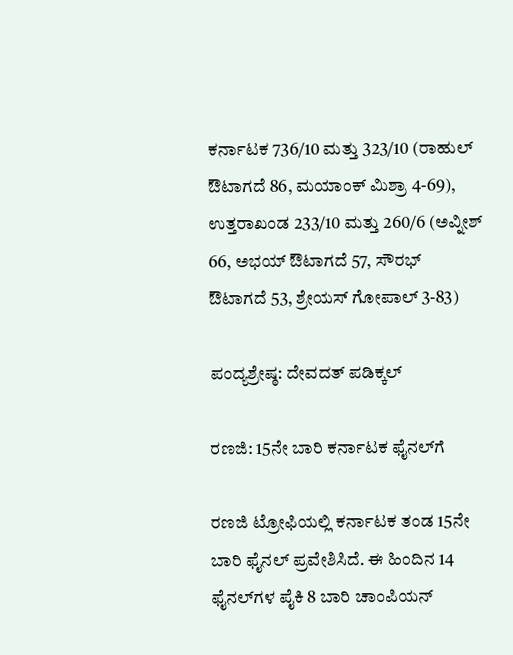ಕರ್ನಾಟಕ 736/10 ಮತ್ತು 323/10 (ರಾಹುಲ್‌ ಔಟಾಗದೆ 86, ಮಯಾಂಕ್‌ ಮಿಶ್ರಾ 4-69), ಉತ್ತರಾಖಂಡ 233/10 ಮತ್ತು 260/6 (ಅವ್ನೀಶ್‌ 66, ಅಭಯ್‌ ಔಟಾಗದೆ 57, ಸೌರಭ್‌ ಔಟಾಗದೆ 53, ಶ್ರೇಯಸ್ ಗೋಪಾಲ್ 3-83)

ಪಂದ್ಯಶ್ರೇಷ್ಠ: ದೇವದತ್‌ ಪಡಿಕ್ಕಲ್‌

ರಣಜಿ: 15ನೇ ಬಾರಿ ಕರ್ನಾಟಕ ಫೈನಲ್‌ಗೆ

ರಣಜಿ ಟ್ರೋಫಿಯಲ್ಲಿ ಕರ್ನಾಟಕ ತಂಡ 15ನೇ ಬಾರಿ ಫೈನಲ್‌ ಪ್ರವೇಶಿಸಿದೆ. ಈ ಹಿಂದಿನ 14 ಫೈನಲ್‌ಗಳ ಪೈಕಿ 8 ಬಾರಿ ಚಾಂಪಿಯನ್‌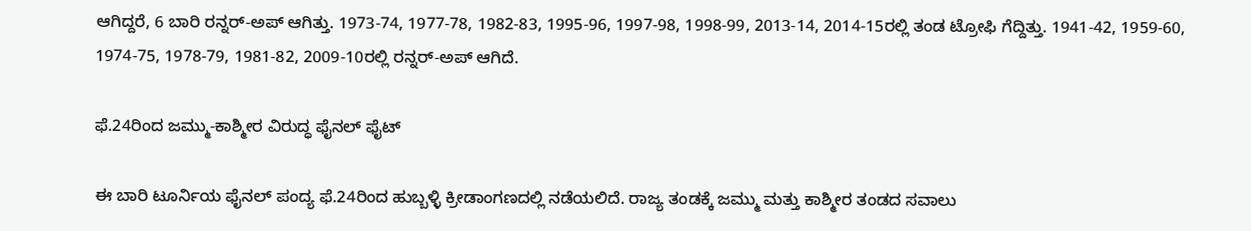ಆಗಿದ್ದರೆ, 6 ಬಾರಿ ರನ್ನರ್‌-ಅಪ್‌ ಆಗಿತ್ತು. 1973-74, 1977-78, 1982-83, 1995-96, 1997-98, 1998-99, 2013-14, 2014-15ರಲ್ಲಿ ತಂಡ ಟ್ರೋಫಿ ಗೆದ್ದಿತ್ತು. 1941-42, 1959-60, 1974-75, 1978-79, 1981-82, 2009-10ರಲ್ಲಿ ರನ್ನರ್‌-ಅಪ್‌ ಆಗಿದೆ.

ಫೆ.24ರಿಂದ ಜಮ್ಮು-ಕಾಶ್ಮೀರ ವಿರುದ್ಧ ಫೈನಲ್‌ ಫೈಟ್‌

ಈ ಬಾರಿ ಟೂರ್ನಿಯ ಫೈನಲ್‌ ಪಂದ್ಯ ಫೆ.24ರಿಂದ ಹುಬ್ಬಳ್ಳಿ ಕ್ರೀಡಾಂಗಣದಲ್ಲಿ ನಡೆಯಲಿದೆ. ರಾಜ್ಯ ತಂಡಕ್ಕೆ ಜಮ್ಮು ಮತ್ತು ಕಾಶ್ಮೀರ ತಂಡದ ಸವಾಲು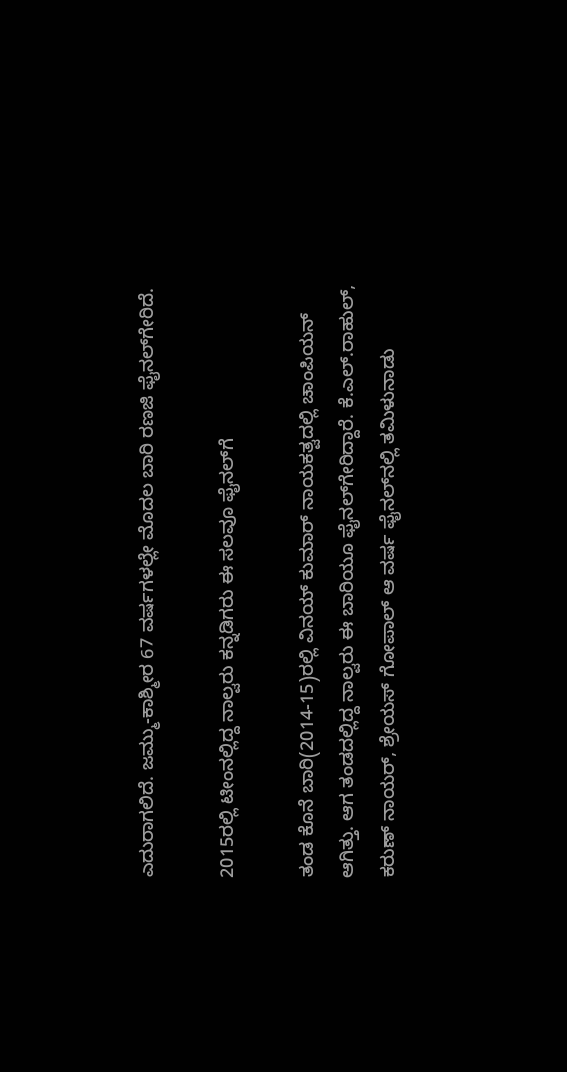ಎದುರಾಗಲಿದೆ. ಜಮ್ಮು-ಕಾಶ್ಮೀರ 67 ವರ್ಷಗಳಲ್ಲೇ ಮೊದಲ ಬಾರಿ ರಣಜಿ ಫೈನಲ್‌ಗೇರಿದೆ.

2015ರಲ್ಲಿ ಟೀಂನಲ್ಲಿದ್ದ ನಾಲ್ವರು ಕನ್ನಡಿಗರು ಈ ಸಲವೂ ಫೈನಲ್‌ಗೆ

ತಂಡ ಕೊನೆ ಬಾರಿ(2014-15)ರಲ್ಲಿ ವಿನಯ್‌ ಕುಮಾರ್‌ ನಾಯಕತ್ವದಲ್ಲಿ ಚಾಂಪಿಯನ್‌ ಆಗಿತ್ತು. ಆಗ ತಂಡದಲ್ಲಿದ್ದ ನಾಲ್ವರು ಈ ಬಾರಿಯೂ ಫೈನಲ್‌ಗೇರಿದ್ದಾರೆ. ಕೆ.ಎಲ್.ರಾಹುಲ್‌, ಕರುಣ್‌ ನಾಯರ್, ಶ್ರೇಯಸ್‌ ಗೋಪಾಲ್‌ ಆ ವರ್ಷ ಫೈನಲ್‌ನಲ್ಲಿ ತಮಿಳುನಾಡು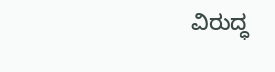ವಿರುದ್ಧ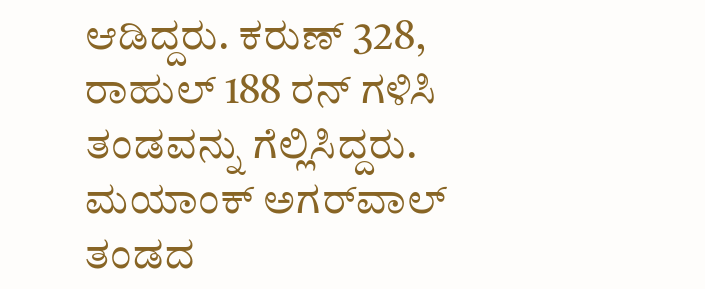ಆಡಿದ್ದರು. ಕರುಣ್‌ 328, ರಾಹುಲ್‌ 188 ರನ್‌ ಗಳಿಸಿ ತಂಡವನ್ನು ಗೆಲ್ಲಿಸಿದ್ದರು. ಮಯಾಂಕ್‌ ಅಗರ್‌ವಾಲ್‌ ತಂಡದ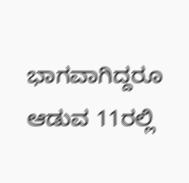ಭಾಗವಾಗಿದ್ದರೂ ಆಡುವ 11ರಲ್ಲಿ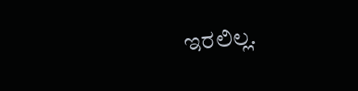ಇರಲಿಲ್ಲ.